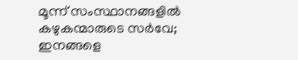മൂന്ന് സംസ്ഥാനങ്ങളില്‍ കഴുകന്മാരുടെ സര്‍വേ; ഇനങ്ങളെ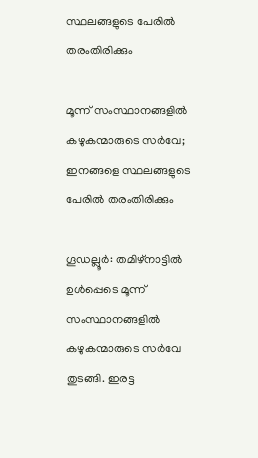സ്ഥലങ്ങളുടെ പേരില്‍ തരംതിരിക്കും

മൂന്ന് സംസ്ഥാനങ്ങളില്‍ കഴുകന്മാരുടെ സര്‍വേ; ഇനങ്ങളെ സ്ഥലങ്ങളുടെ പേരില്‍ തരംതിരിക്കും

ഗൂഡല്ലൂര്‍: തമിഴ്‌നാട്ടില്‍ ഉള്‍പ്പെടെ മൂന്ന് സംസ്ഥാനങ്ങളില്‍ കഴുകന്മാരുടെ സര്‍വേ തുടങ്ങി. ഇരട്ട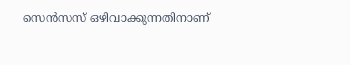സെന്‍സസ് ഒഴിവാക്കുന്നതിനാണ്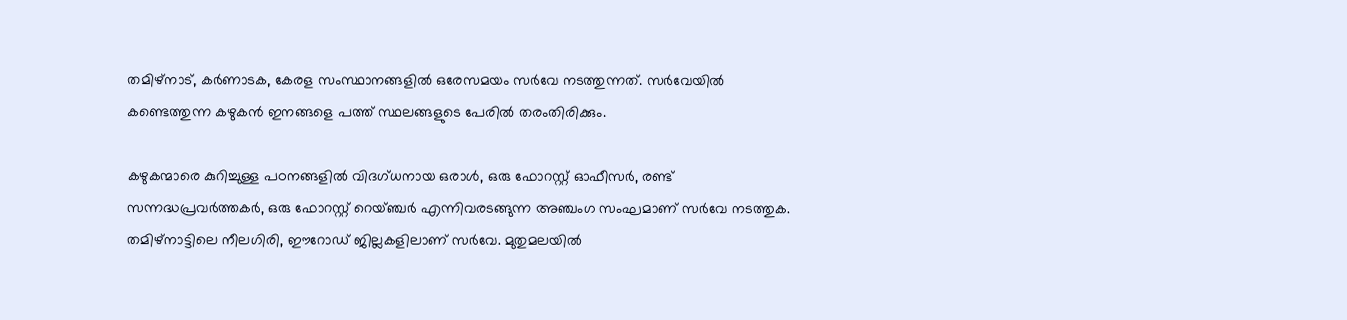തമിഴ്നാട്, കര്‍ണാടക, കേരള സംസ്ഥാനങ്ങളില്‍ ഒരേസമയം സര്‍വേ നടത്തുന്നത്. സര്‍വേയില്‍ കണ്ടെത്തുന്ന കഴുകന്‍ ഇനങ്ങളെ പത്ത് സ്ഥലങ്ങളുടെ പേരില്‍ തരംതിരിക്കും.

കഴുകന്മാരെ കുറിച്ചുള്ള പഠനങ്ങളില്‍ വിദഗ്ധനായ ഒരാള്‍, ഒരു ഫോറസ്റ്റ് ഓഫീസര്‍, രണ്ട് സന്നദ്ധപ്രവര്‍ത്തകര്‍, ഒരു ഫോറസ്റ്റ് റെയ്ഞ്ചര്‍ എന്നിവരടങ്ങുന്ന അഞ്ചംഗ സംഘമാണ് സര്‍വേ നടത്തുക. തമിഴ്നാട്ടിലെ നീലഗിരി, ഈറോഡ് ജില്ലകളിലാണ് സര്‍വേ. മുതുമലയില്‍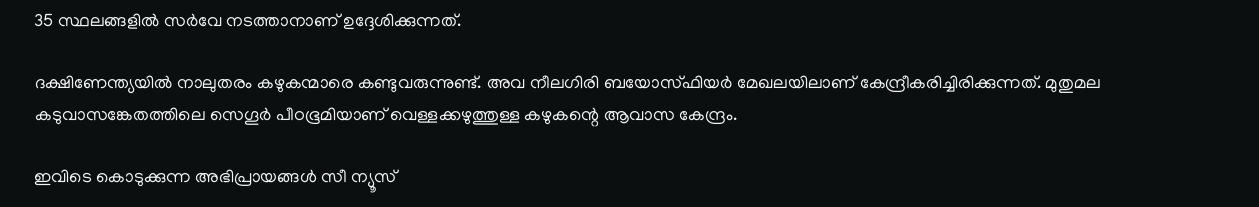35 സ്ഥലങ്ങളില്‍ സര്‍വേ നടത്താനാണ് ഉദ്ദേശിക്കുന്നത്.

ദക്ഷിണേന്ത്യയില്‍ നാലുതരം കഴുകന്മാരെ കണ്ടുവരുന്നുണ്ട്. അവ നീലഗിരി ബയോസ്ഫിയര്‍ മേഖലയിലാണ് കേന്ദ്രീകരിച്ചിരിക്കുന്നത്. മുതുമല കടുവാസങ്കേതത്തിലെ സെഗൂര്‍ പീഠഭൂമിയാണ് വെള്ളക്കഴുത്തുള്ള കഴുകന്റെ ആവാസ കേന്ദ്രം.

ഇവിടെ കൊടുക്കുന്ന അഭിപ്രായങ്ങള്‍ സീ ന്യൂസ്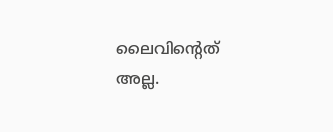ലൈവിന്റെത് അല്ല.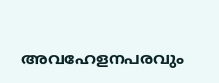അവഹേളനപരവും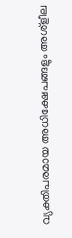വ്യക്തിപരമായ അധിക്ഷേപങ്ങളും അശ്‌ളീല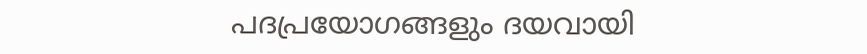പദപ്രയോഗങ്ങളും ദയവായി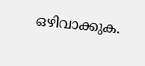ഒഴിവാക്കുക.